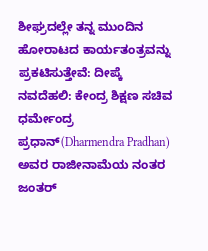ಶೀಘ್ರದಲ್ಲೇ ತನ್ನ ಮುಂದಿನ ಹೋರಾಟದ ಕಾರ್ಯತಂತ್ರವನ್ನು ಪ್ರಕಟಿಸುತ್ತೇವೆ: ದೀಪ್ಕೆ
ನವದೆಹಲಿ: ಕೇಂದ್ರ ಶಿಕ್ಷಣ ಸಚಿವ ಧರ್ಮೇಂದ್ರ ಪ್ರಧಾನ್(Dharmendra Pradhan) ಅವರ ರಾಜೀನಾಮೆಯ ನಂತರ ಜಂತರ್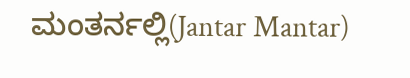ಮಂತರ್ನಲ್ಲಿ(Jantar Mantar)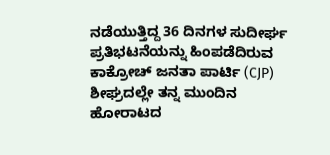ನಡೆಯುತ್ತಿದ್ದ 36 ದಿನಗಳ ಸುದೀರ್ಘ ಪ್ರತಿಭಟನೆಯನ್ನು ಹಿಂಪಡೆದಿರುವ ಕಾಕ್ರೋಚ್ ಜನತಾ ಪಾರ್ಟಿ (CJP) ಶೀಘ್ರದಲ್ಲೇ ತನ್ನ ಮುಂದಿನ ಹೋರಾಟದ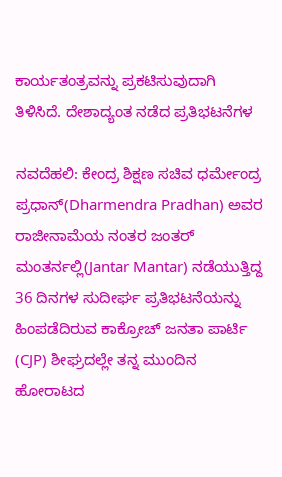ಕಾರ್ಯತಂತ್ರವನ್ನು ಪ್ರಕಟಿಸುವುದಾಗಿ ತಿಳಿಸಿದೆ. ದೇಶಾದ್ಯಂತ ನಡೆದ ಪ್ರತಿಭಟನೆಗಳ

ನವದೆಹಲಿ: ಕೇಂದ್ರ ಶಿಕ್ಷಣ ಸಚಿವ ಧರ್ಮೇಂದ್ರ ಪ್ರಧಾನ್(Dharmendra Pradhan) ಅವರ ರಾಜೀನಾಮೆಯ ನಂತರ ಜಂತರ್ ಮಂತರ್ನಲ್ಲಿ(Jantar Mantar) ನಡೆಯುತ್ತಿದ್ದ 36 ದಿನಗಳ ಸುದೀರ್ಘ ಪ್ರತಿಭಟನೆಯನ್ನು ಹಿಂಪಡೆದಿರುವ ಕಾಕ್ರೋಚ್ ಜನತಾ ಪಾರ್ಟಿ (CJP) ಶೀಘ್ರದಲ್ಲೇ ತನ್ನ ಮುಂದಿನ ಹೋರಾಟದ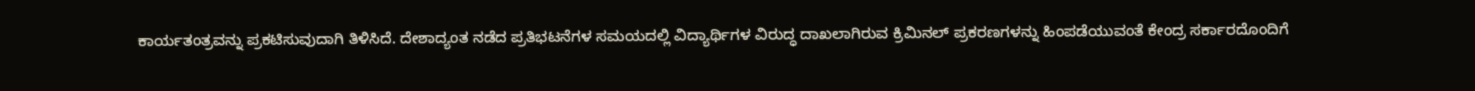ಕಾರ್ಯತಂತ್ರವನ್ನು ಪ್ರಕಟಿಸುವುದಾಗಿ ತಿಳಿಸಿದೆ. ದೇಶಾದ್ಯಂತ ನಡೆದ ಪ್ರತಿಭಟನೆಗಳ ಸಮಯದಲ್ಲಿ ವಿದ್ಯಾರ್ಥಿಗಳ ವಿರುದ್ಧ ದಾಖಲಾಗಿರುವ ಕ್ರಿಮಿನಲ್ ಪ್ರಕರಣಗಳನ್ನು ಹಿಂಪಡೆಯುವಂತೆ ಕೇಂದ್ರ ಸರ್ಕಾರದೊಂದಿಗೆ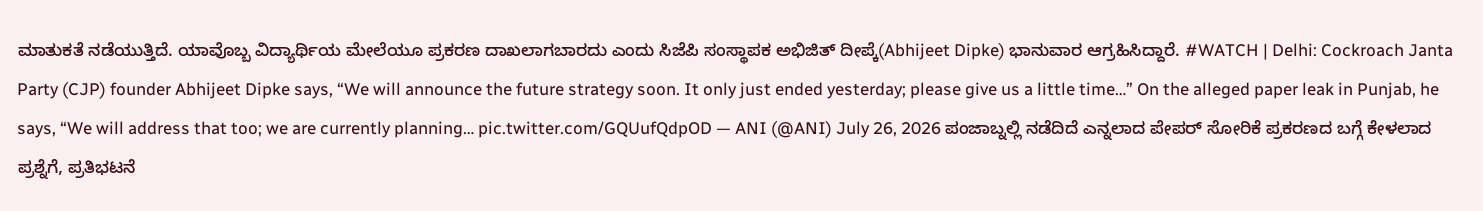ಮಾತುಕತೆ ನಡೆಯುತ್ತಿದೆ. ಯಾವೊಬ್ಬ ವಿದ್ಯಾರ್ಥಿಯ ಮೇಲೆಯೂ ಪ್ರಕರಣ ದಾಖಲಾಗಬಾರದು ಎಂದು ಸಿಜೆಪಿ ಸಂಸ್ಥಾಪಕ ಅಭಿಜಿತ್ ದೀಪ್ಕೆ(Abhijeet Dipke) ಭಾನುವಾರ ಆಗ್ರಹಿಸಿದ್ದಾರೆ. #WATCH | Delhi: Cockroach Janta Party (CJP) founder Abhijeet Dipke says, “We will announce the future strategy soon. It only just ended yesterday; please give us a little time…” On the alleged paper leak in Punjab, he says, “We will address that too; we are currently planning… pic.twitter.com/GQUufQdpOD — ANI (@ANI) July 26, 2026 ಪಂಜಾಬ್ನಲ್ಲಿ ನಡೆದಿದೆ ಎನ್ನಲಾದ ಪೇಪರ್ ಸೋರಿಕೆ ಪ್ರಕರಣದ ಬಗ್ಗೆ ಕೇಳಲಾದ ಪ್ರಶ್ನೆಗೆ, ಪ್ರತಿಭಟನೆ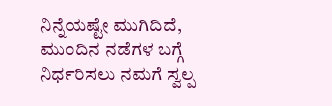ನಿನ್ನೆಯಷ್ಟೇ ಮುಗಿದಿದೆ, ಮುಂದಿನ ನಡೆಗಳ ಬಗ್ಗೆ ನಿರ್ಧರಿಸಲು ನಮಗೆ ಸ್ವಲ್ಪ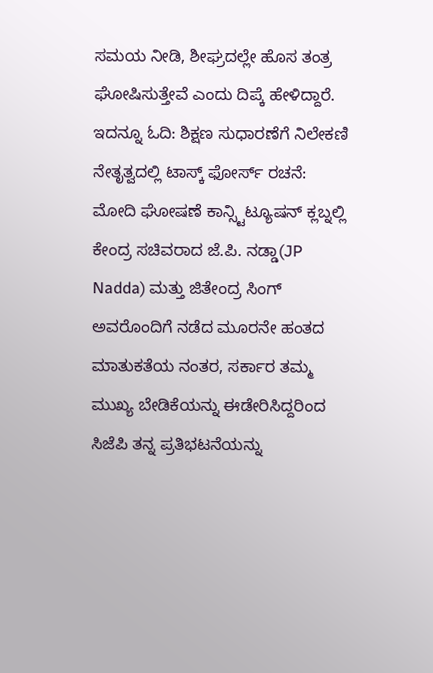ಸಮಯ ನೀಡಿ, ಶೀಘ್ರದಲ್ಲೇ ಹೊಸ ತಂತ್ರ ಘೋಷಿಸುತ್ತೇವೆ ಎಂದು ದಿಪ್ಕೆ ಹೇಳಿದ್ದಾರೆ. ಇದನ್ನೂ ಓದಿ: ಶಿಕ್ಷಣ ಸುಧಾರಣೆಗೆ ನಿಲೇಕಣಿ ನೇತೃತ್ವದಲ್ಲಿ ಟಾಸ್ಕ್ ಫೋರ್ಸ್ ರಚನೆ: ಮೋದಿ ಘೋಷಣೆ ಕಾನ್ಸ್ಟಿಟ್ಯೂಷನ್ ಕ್ಲಬ್ನಲ್ಲಿ ಕೇಂದ್ರ ಸಚಿವರಾದ ಜೆ.ಪಿ. ನಡ್ಡಾ(JP Nadda) ಮತ್ತು ಜಿತೇಂದ್ರ ಸಿಂಗ್ ಅವರೊಂದಿಗೆ ನಡೆದ ಮೂರನೇ ಹಂತದ ಮಾತುಕತೆಯ ನಂತರ, ಸರ್ಕಾರ ತಮ್ಮ ಮುಖ್ಯ ಬೇಡಿಕೆಯನ್ನು ಈಡೇರಿಸಿದ್ದರಿಂದ ಸಿಜೆಪಿ ತನ್ನ ಪ್ರತಿಭಟನೆಯನ್ನು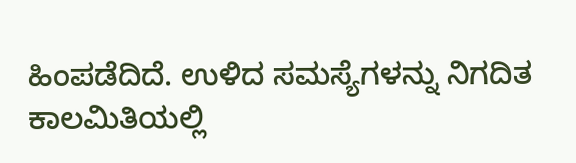ಹಿಂಪಡೆದಿದೆ. ಉಳಿದ ಸಮಸ್ಯೆಗಳನ್ನು ನಿಗದಿತ ಕಾಲಮಿತಿಯಲ್ಲಿ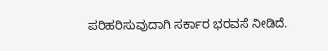ಪರಿಹರಿಸುವುದಾಗಿ ಸರ್ಕಾರ ಭರವಸೆ ನೀಡಿದೆ.